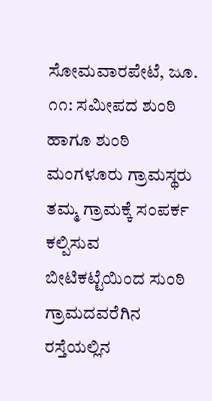ಸೋಮವಾರಪೇಟೆ, ಜೂ. ೧೧: ಸಮೀಪದ ಶುಂಠಿ ಹಾಗೂ ಶುಂಠಿ ಮಂಗಳೂರು ಗ್ರಾಮಸ್ಥರು ತಮ್ಮ ಗ್ರಾಮಕ್ಕೆ ಸಂಪರ್ಕ ಕಲ್ಪಿಸುವ ಬೀಟಿಕಟ್ಟೆಯಿಂದ ಸುಂಠಿ ಗ್ರಾಮದವರೆಗಿನ ರಸ್ತೆಯಲ್ಲಿನ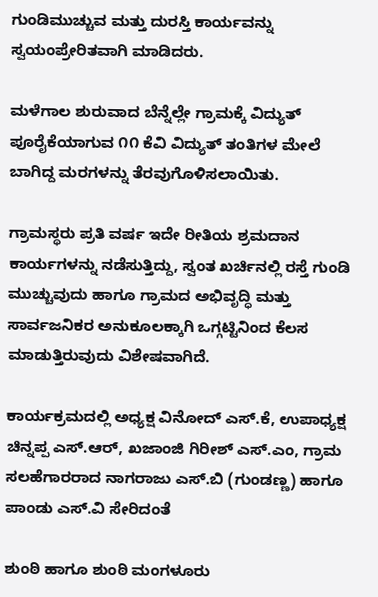ಗುಂಡಿಮುಚ್ಚುವ ಮತ್ತು ದುರಸ್ತಿ ಕಾರ್ಯವನ್ನು ಸ್ವಯಂಪ್ರೇರಿತವಾಗಿ ಮಾಡಿದರು.

ಮಳೆಗಾಲ ಶುರುವಾದ ಬೆನ್ನೆಲ್ಲೇ ಗ್ರಾಮಕ್ಕೆ ವಿದ್ಯುತ್ ಪೂರೈಕೆಯಾಗುವ ೧೧ ಕೆವಿ ವಿದ್ಯುತ್ ತಂತಿಗಳ ಮೇಲೆ ಬಾಗಿದ್ದ ಮರಗಳನ್ನು ತೆರವುಗೊಳಿಸಲಾಯಿತು.

ಗ್ರಾಮಸ್ಥರು ಪ್ರತಿ ವರ್ಷ ಇದೇ ರೀತಿಯ ಶ್ರಮದಾನ ಕಾರ್ಯಗಳನ್ನು ನಡೆಸುತ್ತಿದ್ದು, ಸ್ವಂತ ಖರ್ಚಿನಲ್ಲಿ ರಸ್ತೆ ಗುಂಡಿ ಮುಚ್ಚುವುದು ಹಾಗೂ ಗ್ರಾಮದ ಅಭಿವೃದ್ಧಿ ಮತ್ತು ಸಾರ್ವಜನಿಕರ ಅನುಕೂಲಕ್ಕಾಗಿ ಒಗ್ಗಟ್ಟಿನಿಂದ ಕೆಲಸ ಮಾಡುತ್ತಿರುವುದು ವಿಶೇಷವಾಗಿದೆ.

ಕಾರ್ಯಕ್ರಮದಲ್ಲಿ ಅಧ್ಯಕ್ಷ ವಿನೋದ್ ಎಸ್.ಕೆ, ಉಪಾಧ್ಯಕ್ಷ ಚಿನ್ನಪ್ಪ ಎಸ್.ಆರ್, ಖಜಾಂಜಿ ಗಿರೀಶ್ ಎಸ್.ಎಂ, ಗ್ರಾಮ ಸಲಹೆಗಾರರಾದ ನಾಗರಾಜು ಎಸ್.ಬಿ (ಗುಂಡಣ್ಣ) ಹಾಗೂ ಪಾಂಡು ಎಸ್.ವಿ ಸೇರಿದಂತೆ

ಶುಂಠಿ ಹಾಗೂ ಶುಂಠಿ ಮಂಗಳೂರು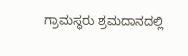ಗ್ರಾಮಸ್ಥರು ಶ್ರಮದಾನದಲ್ಲಿ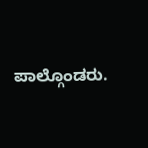ಪಾಲ್ಗೊಂಡರು.